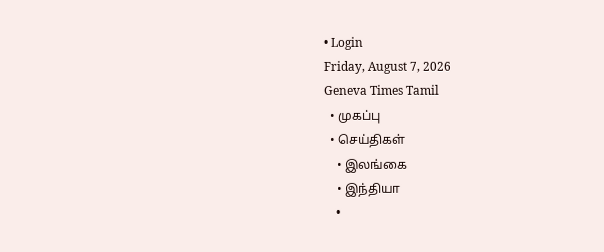• Login
Friday, August 7, 2026
Geneva Times Tamil
  • முகப்பு
  • செய்திகள்
    • இலங்கை
    • இந்தியா
    •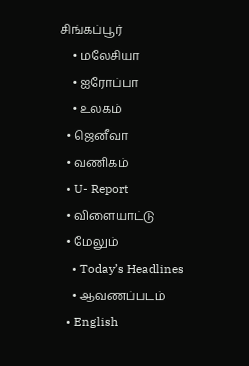சிங்கப்பூர்
    • மலேசியா
    • ஐரோப்பா
    • உலகம்
  • ஜெனீவா
  • வணிகம்
  • U- Report
  • விளையாட்டு
  • மேலும்
    • Today’s Headlines
    • ஆவணப்படம்
  • English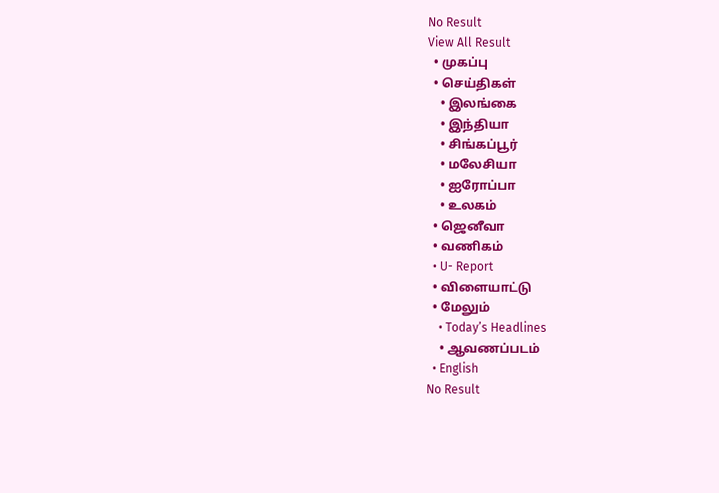No Result
View All Result
  • முகப்பு
  • செய்திகள்
    • இலங்கை
    • இந்தியா
    • சிங்கப்பூர்
    • மலேசியா
    • ஐரோப்பா
    • உலகம்
  • ஜெனீவா
  • வணிகம்
  • U- Report
  • விளையாட்டு
  • மேலும்
    • Today’s Headlines
    • ஆவணப்படம்
  • English
No Result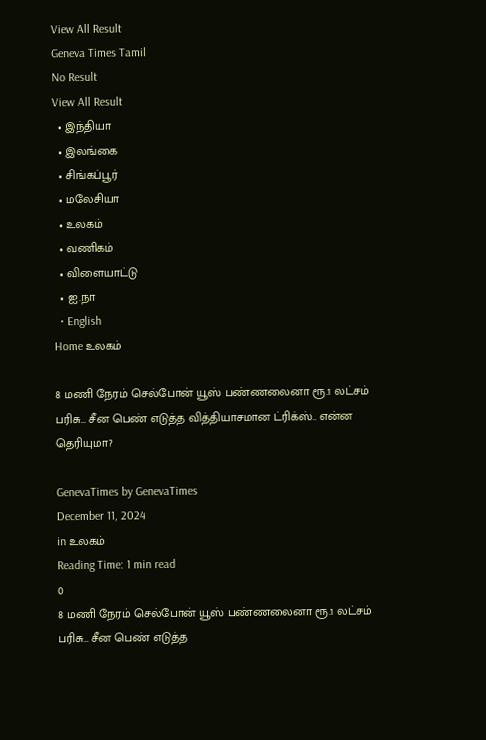View All Result
Geneva Times Tamil
No Result
View All Result
  • இந்தியா
  • இலங்கை
  • சிங்கப்பூர்
  • மலேசியா
  • உலகம்
  • வணிகம்
  • விளையாட்டு
  • ஐ.நா
  • English
Home உலகம்

8 மணி நேரம் செல்போன் யூஸ் பண்ணலைனா ரூ.1 லட்சம் பரிசு… சீன பெண் எடுத்த வித்தியாசமான ட்ரிக்ஸ்.. என்ன தெரியுமா?

GenevaTimes by GenevaTimes
December 11, 2024
in உலகம்
Reading Time: 1 min read
0
8 மணி நேரம் செல்போன் யூஸ் பண்ணலைனா ரூ.1 லட்சம் பரிசு… சீன பெண் எடுத்த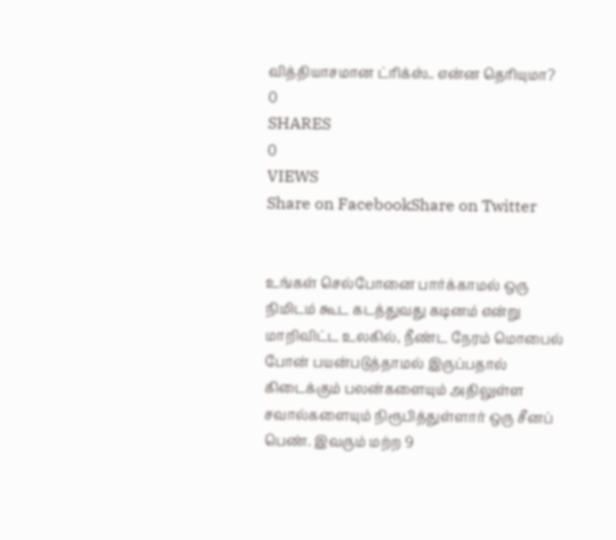வித்தியாசமான ட்ரிக்ஸ்.. என்ன தெரியுமா?
0
SHARES
0
VIEWS
Share on FacebookShare on Twitter


உங்கள் செல்போனை பார்க்காமல் ஒரு நிமிடம் கூட கடத்துவது கடினம் என்று மாறிவிட்ட உலகில், நீண்ட நேரம் மொபைல் போன் பயன்படுத்தாமல் இருப்பதால் கிடைக்கும் பலன்களையும் அதிலுள்ள சவால்களையும் நிரூபித்துள்ளார் ஒரு சீனப் பெண். இவரும் மற்ற 9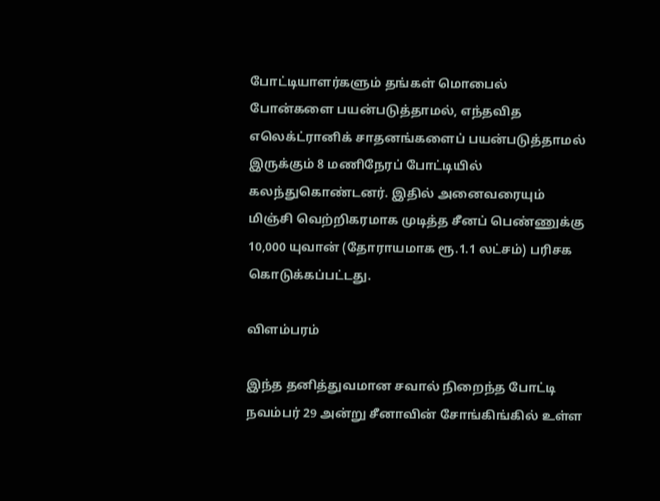போட்டியாளர்களும் தங்கள் மொபைல் போன்களை பயன்படுத்தாமல், எந்தவித எலெக்ட்ரானிக் சாதனங்களைப் பயன்படுத்தாமல் இருக்கும் 8 மணிநேரப் போட்டியில் கலந்துகொண்டனர். இதில் அனைவரையும் மிஞ்சி வெற்றிகரமாக முடித்த சீனப் பெண்ணுக்கு 10,000 யுவான் (தோராயமாக ரூ.1.1 லட்சம்) பரிசக கொடுக்கப்பட்டது.

விளம்பரம்

இந்த தனித்துவமான சவால் நிறைந்த போட்டி நவம்பர் 29 அன்று சீனாவின் சோங்கிங்கில் உள்ள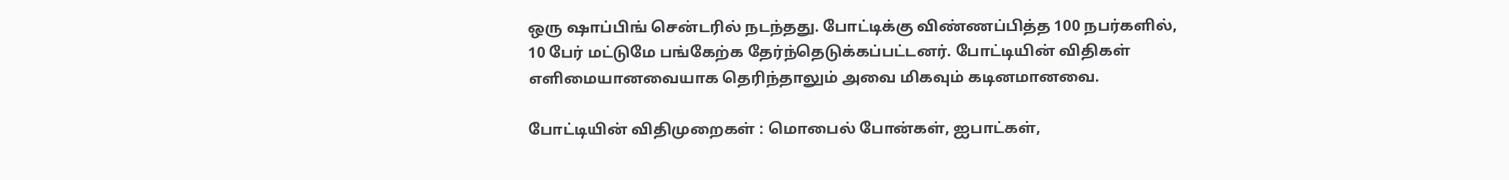ஒரு ஷாப்பிங் சென்டரில் நடந்தது. போட்டிக்கு விண்ணப்பித்த 100 நபர்களில், 10 பேர் மட்டுமே பங்கேற்க தேர்ந்தெடுக்கப்பட்டனர். போட்டியின் விதிகள் எளிமையானவையாக தெரிந்தாலும் அவை மிகவும் கடினமானவை.

போட்டியின் விதிமுறைகள் : மொபைல் போன்கள், ஐபாட்கள்,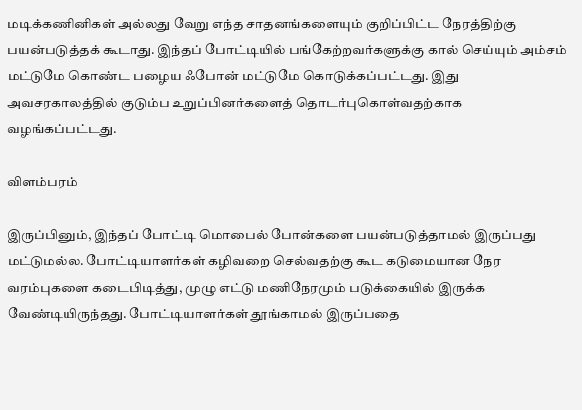மடிக்கணினிகள் அல்லது வேறு எந்த சாதனங்களையும் குறிப்பிட்ட நேரத்திற்கு பயன்படுத்தக் கூடாது. இந்தப் போட்டியில் பங்கேற்றவர்களுக்கு கால் செய்யும் அம்சம் மட்டுமே கொண்ட பழைய ஃபோன் மட்டுமே கொடுக்கப்பட்டது. இது அவசரகாலத்தில் குடும்ப உறுப்பினர்களைத் தொடர்புகொள்வதற்காக வழங்கப்பட்டது.

விளம்பரம்

இருப்பினும், இந்தப் போட்டி மொபைல் போன்களை பயன்படுத்தாமல் இருப்பது மட்டுமல்ல. போட்டியாளர்கள் கழிவறை செல்வதற்கு கூட கடுமையான நேர வரம்புகளை கடைபிடித்து, முழு எட்டு மணிநேரமும் படுக்கையில் இருக்க வேண்டியிருந்தது. போட்டியாளர்கள் தூங்காமல் இருப்பதை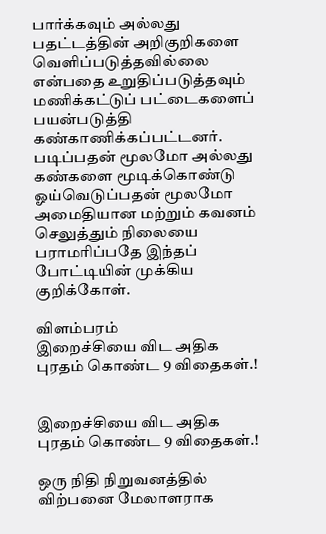பார்க்கவும் அல்லது பதட்டத்தின் அறிகுறிகளை வெளிப்படுத்தவில்லை என்பதை உறுதிப்படுத்தவும் மணிக்கட்டுப் பட்டைகளைப் பயன்படுத்தி கண்காணிக்கப்பட்டனர். படிப்பதன் மூலமோ அல்லது கண்களை மூடிக்கொண்டு ஓய்வெடுப்பதன் மூலமோ அமைதியான மற்றும் கவனம் செலுத்தும் நிலையை பராமரிப்பதே இந்தப் போட்டியின் முக்கிய குறிக்கோள்.

விளம்பரம்
இறைச்சியை விட அதிக புரதம் கொண்ட 9 விதைகள்.!


இறைச்சியை விட அதிக புரதம் கொண்ட 9 விதைகள்.!

ஒரு நிதி நிறுவனத்தில் விற்பனை மேலாளராக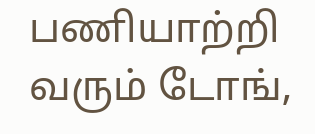பணியாற்றி வரும் டோங்,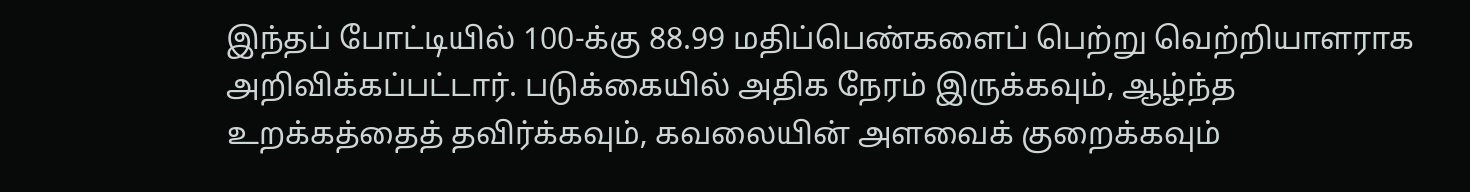இந்தப் போட்டியில் 100-க்கு 88.99 மதிப்பெண்களைப் பெற்று வெற்றியாளராக அறிவிக்கப்பட்டார். படுக்கையில் அதிக நேரம் இருக்கவும், ஆழ்ந்த உறக்கத்தைத் தவிர்க்கவும், கவலையின் அளவைக் குறைக்கவும்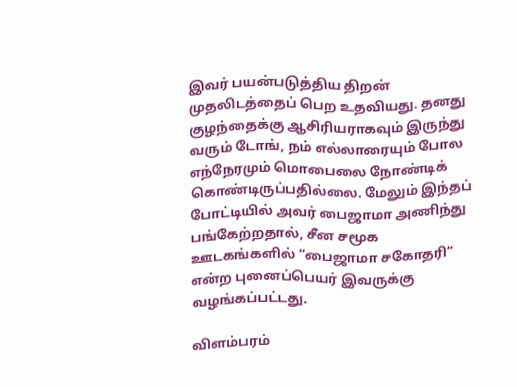இவர் பயன்படுத்திய திறன் முதலிடத்தைப் பெற உதவியது. தனது குழந்தைக்கு ஆசிரியராகவும் இருந்து வரும் டோங், நம் எல்லாரையும் போல எந்நேரமும் மொபைலை நோண்டிக் கொண்டிருப்பதில்லை. மேலும் இந்தப் போட்டியில் அவர் பைஜாமா அணிந்து பங்கேற்றதால், சீன சமூக ஊடகங்களில் “பைஜாமா சகோதரி” என்ற புனைப்பெயர் இவருக்கு வழங்கப்பட்டது.

விளம்பரம்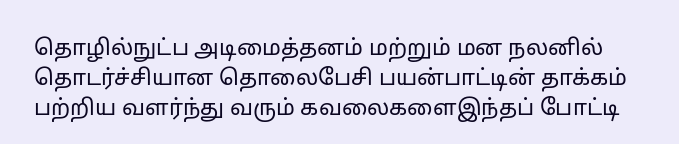தொழில்நுட்ப அடிமைத்தனம் மற்றும் மன நலனில் தொடர்ச்சியான தொலைபேசி பயன்பாட்டின் தாக்கம் பற்றிய வளர்ந்து வரும் கவலைகளைஇந்தப் போட்டி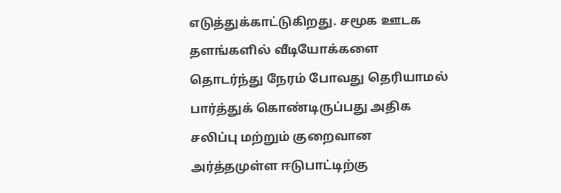எடுத்துக்காட்டுகிறது. சமூக ஊடக தளங்களில் வீடியோக்களை தொடர்ந்து நேரம் போவது தெரியாமல் பார்த்துக் கொண்டிருப்பது அதிக சலிப்பு மற்றும் குறைவான அர்த்தமுள்ள ஈடுபாட்டிற்கு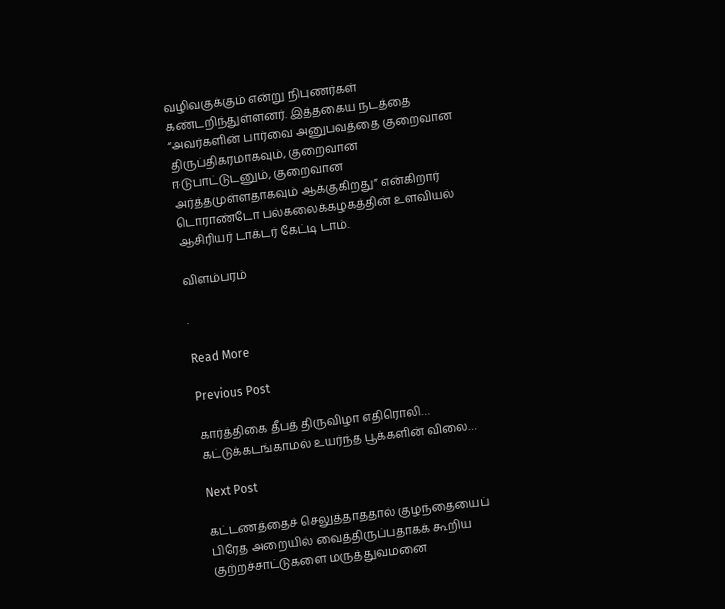வழிவகுக்கும் என்று நிபுணர்கள் கண்டறிந்துள்ளனர். இத்தகைய நடத்தை “அவர்களின் பார்வை அனுபவத்தை குறைவான திருப்திகரமாகவும், குறைவான ஈடுபாட்டுடனும், குறைவான அர்த்தமுள்ளதாகவும் ஆக்குகிறது” என்கிறார் டொராண்டோ பல்கலைக்கழகத்தின் உளவியல் ஆசிரியர் டாக்டர் கேட்டி டாம்.

விளம்பரம்

.

Read More

Previous Post

கார்த்திகை தீபத் திருவிழா எதிரொலி… கட்டுக்கடங்காமல் உயர்ந்த பூக்களின் விலை…

Next Post

கட்டணத்தைச் செலுத்தாததால் குழந்தையைப் பிரேத அறையில் வைத்திருப்பதாகக் கூறிய குற்றச்சாட்டுகளை மருத்துவமனை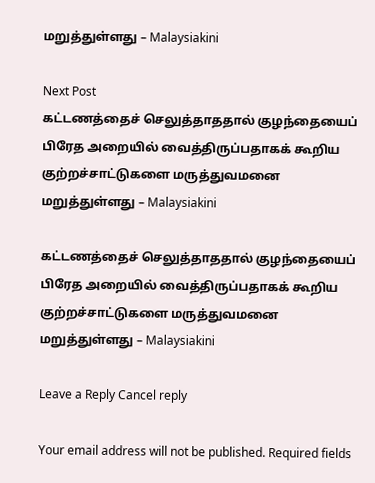மறுத்துள்ளது – Malaysiakini

Next Post
கட்டணத்தைச் செலுத்தாததால் குழந்தையைப் பிரேத அறையில் வைத்திருப்பதாகக் கூறிய குற்றச்சாட்டுகளை மருத்துவமனை மறுத்துள்ளது – Malaysiakini

கட்டணத்தைச் செலுத்தாததால் குழந்தையைப் பிரேத அறையில் வைத்திருப்பதாகக் கூறிய குற்றச்சாட்டுகளை மருத்துவமனை மறுத்துள்ளது – Malaysiakini

Leave a Reply Cancel reply

Your email address will not be published. Required fields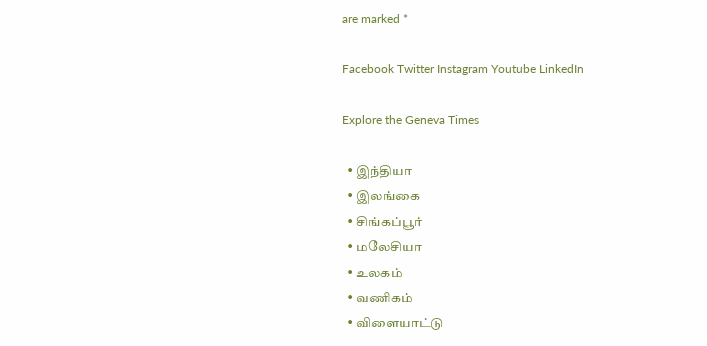are marked *

Facebook Twitter Instagram Youtube LinkedIn

Explore the Geneva Times

  • இந்தியா
  • இலங்கை
  • சிங்கப்பூர்
  • மலேசியா
  • உலகம்
  • வணிகம்
  • விளையாட்டு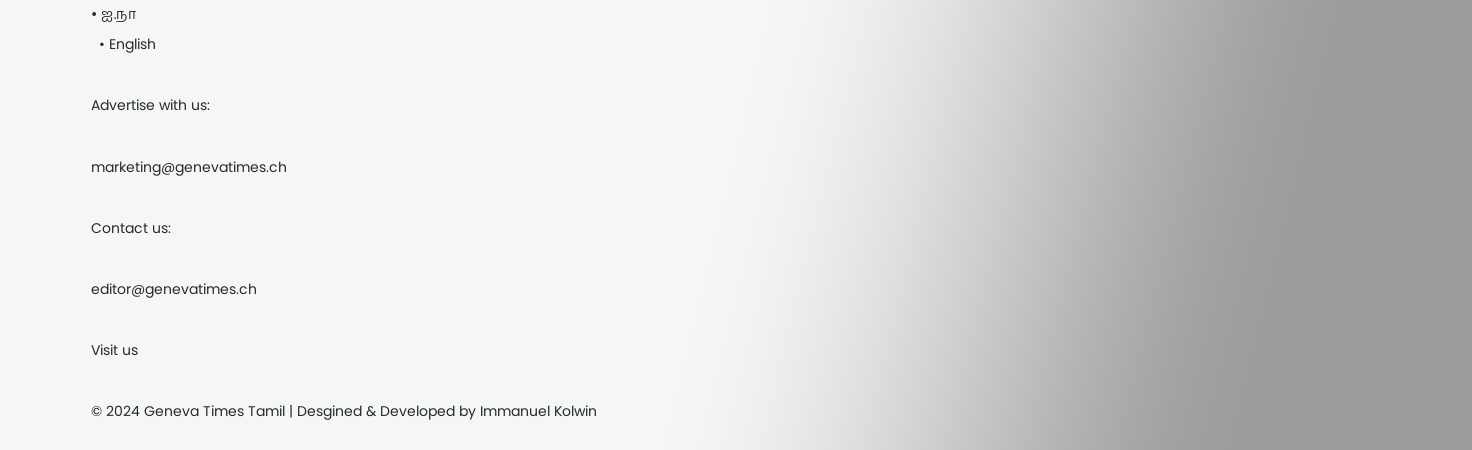• ஐ.நா
  • English

Advertise with us:

marketing@genevatimes.ch

Contact us:

editor@genevatimes.ch

Visit us

© 2024 Geneva Times Tamil | Desgined & Developed by Immanuel Kolwin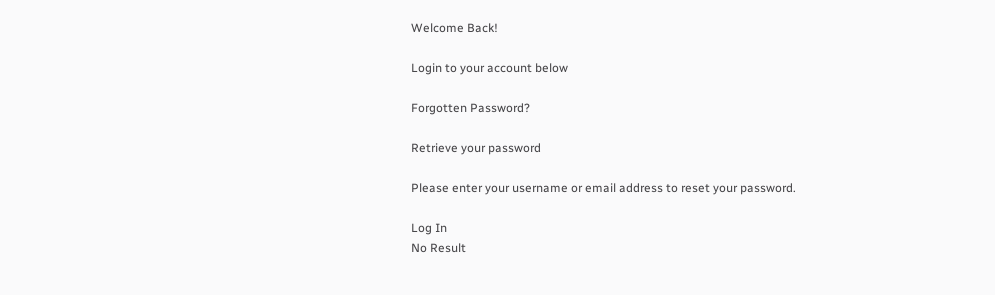Welcome Back!

Login to your account below

Forgotten Password?

Retrieve your password

Please enter your username or email address to reset your password.

Log In
No Result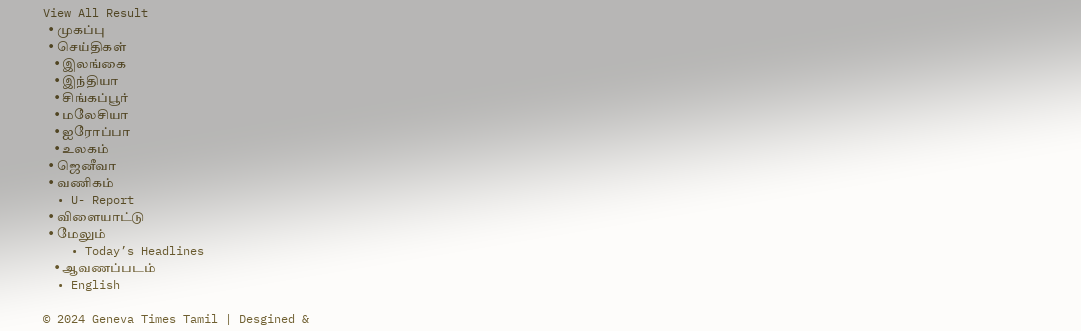View All Result
  • முகப்பு
  • செய்திகள்
    • இலங்கை
    • இந்தியா
    • சிங்கப்பூர்
    • மலேசியா
    • ஐரோப்பா
    • உலகம்
  • ஜெனீவா
  • வணிகம்
  • U- Report
  • விளையாட்டு
  • மேலும்
    • Today’s Headlines
    • ஆவணப்படம்
  • English

© 2024 Geneva Times Tamil | Desgined &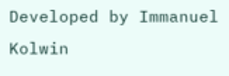Developed by Immanuel Kolwin